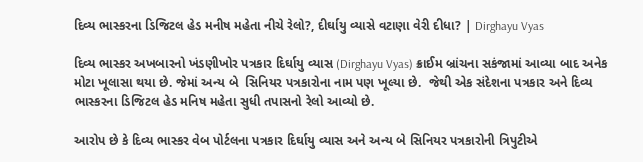દિવ્ય ભાસ્કરના ડિજિટલ હેડ મનીષ મહેતા નીચે રેલો?, દીર્ઘાયુ વ્યાસે વટાણા વેરી દીધા? | Dirghayu Vyas

દિવ્ય ભાસ્કર અખબારનો ખંડણીખોર પત્રકાર દિર્ઘાયુ વ્યાસ (Dirghayu Vyas) ક્રાઈમ બ્રાંચના સકંજામાં આવ્યા બાદ અનેક મોટા ખૂલાસા થયા છે. જેમાં અન્ય બે  સિનિયર પત્રકારોના નામ પણ ખૂલ્યા છે.  જેથી એક સંદેશના પત્રકાર અને દિવ્ય ભાસ્કરના ડિજિટલ હેડ મનિષ મહેતા સુધી તપાસનો રેલો આવ્યો છે.

આરોપ છે કે દિવ્ય ભાસ્કર વેબ પોર્ટલના પત્રકાર દિર્ઘાયુ વ્યાસ અને અન્ય બે સિનિયર પત્રકારોની ત્રિપુટીએ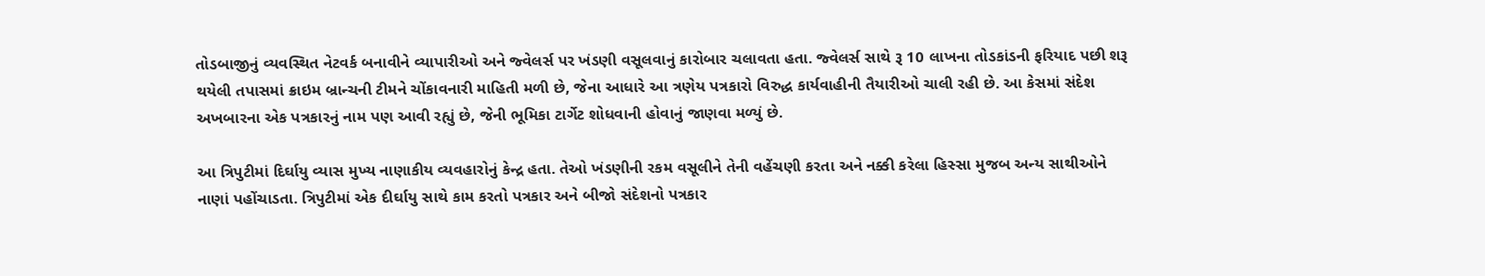તોડબાજીનું વ્યવસ્થિત નેટવર્ક બનાવીને વ્યાપારીઓ અને જ્વેલર્સ પર ખંડણી વસૂલવાનું કારોબાર ચલાવતા હતા. જ્વેલર્સ સાથે રૂ 10 લાખના તોડકાંડની ફરિયાદ પછી શરૂ થયેલી તપાસમાં ક્રાઇમ બ્રાન્ચની ટીમને ચોંકાવનારી માહિતી મળી છે, જેના આધારે આ ત્રણેય પત્રકારો વિરુદ્ધ કાર્યવાહીની તૈયારીઓ ચાલી રહી છે. આ કેસમાં સંદેશ અખબારના એક પત્રકારનું નામ પણ આવી રહ્યું છે, જેની ભૂમિકા ટાર્ગેટ શોધવાની હોવાનું જાણવા મળ્યું છે.

આ ત્રિપુટીમાં દિર્ઘાયુ વ્યાસ મુખ્ય નાણાકીય વ્યવહારોનું કેન્દ્ર હતા. તેઓ ખંડણીની રકમ વસૂલીને તેની વહેંચણી કરતા અને નક્કી કરેલા હિસ્સા મુજબ અન્ય સાથીઓને નાણાં પહોંચાડતા. ત્રિપુટીમાં એક દીર્ઘાયુ સાથે કામ કરતો પત્રકાર અને બીજો સંદેશનો પત્રકાર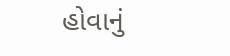હોવાનું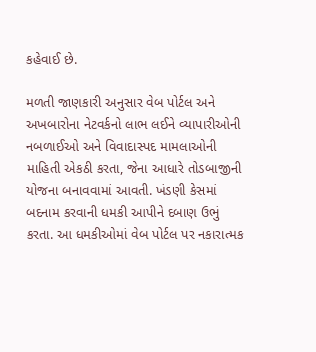કહેવાઈ છે.

મળતી જાણકારી અનુસાર વેબ પોર્ટલ અને અખબારોના નેટવર્કનો લાભ લઈને વ્યાપારીઓની નબળાઈઓ અને વિવાદાસ્પદ મામલાઓની માહિતી એકઠી કરતા, જેના આધારે તોડબાજીની યોજના બનાવવામાં આવતી. ખંડણી કેસમાં બદનામ કરવાની ધમકી આપીને દબાણ ઉભું કરતા. આ ધમકીઓમાં વેબ પોર્ટલ પર નકારાત્મક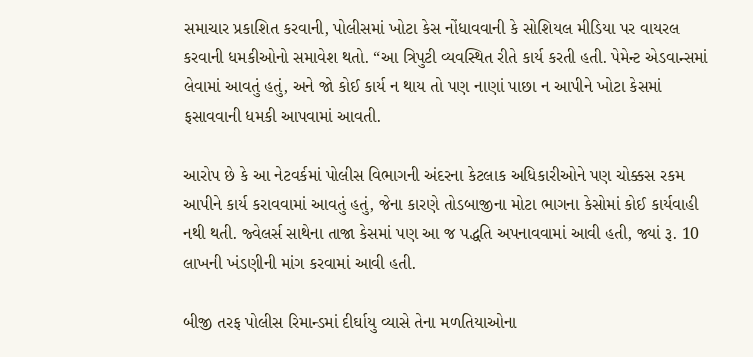સમાચાર પ્રકાશિત કરવાની, પોલીસમાં ખોટા કેસ નોંધાવવાની કે સોશિયલ મીડિયા પર વાયરલ કરવાની ધમકીઓનો સમાવેશ થતો. “આ ત્રિપુટી વ્યવસ્થિત રીતે કાર્ય કરતી હતી. પેમેન્ટ એડવાન્સમાં લેવામાં આવતું હતું, અને જો કોઈ કાર્ય ન થાય તો પણ નાણાં પાછા ન આપીને ખોટા કેસમાં ફસાવવાની ધમકી આપવામાં આવતી.

આરોપ છે કે આ નેટવર્કમાં પોલીસ વિભાગની અંદરના કેટલાક અધિકારીઓને પણ ચોક્કસ રકમ આપીને કાર્ય કરાવવામાં આવતું હતું, જેના કારણે તોડબાજીના મોટા ભાગના કેસોમાં કોઈ કાર્યવાહી નથી થતી. જ્વેલર્સ સાથેના તાજા કેસમાં પણ આ જ પદ્ધતિ અપનાવવામાં આવી હતી, જ્યાં રૂ. 10 લાખની ખંડણીની માંગ કરવામાં આવી હતી.

બીજી તરફ પોલીસ રિમાન્ડમાં દીર્ઘાયુ વ્યાસે તેના મળતિયાઓના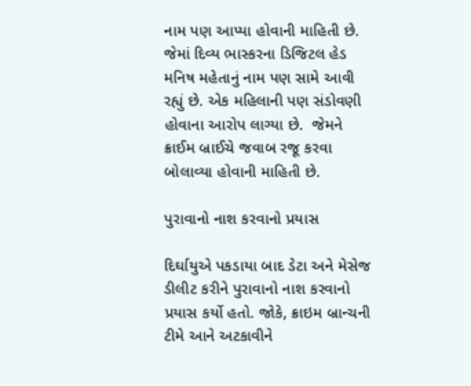નામ પણ આપ્યા હોવાની માહિતી છે. જેમાં દિવ્ય ભાસ્કરના ડિજિટલ હેડ મનિષ મહેતાનું નામ પણ સામે આવી રહ્યું છે. એક મહિલાની પણ સંડોવણી હોવાના આરોપ લાગ્યા છે.  જેમને ક્રાઈમ બ્રાઈચે જવાબ રજૂ કરવા બોલાવ્યા હોવાની માહિતી છે.

પુરાવાનો નાશ કરવાનો પ્રયાસ

દિર્ઘાયુએ પકડાયા બાદ ડેટા અને મેસેજ ડીલીટ કરીને પુરાવાનો નાશ કરવાનો પ્રયાસ કર્યો હતો. જોકે, ક્રાઇમ બ્રાન્ચની ટીમે આને અટકાવીને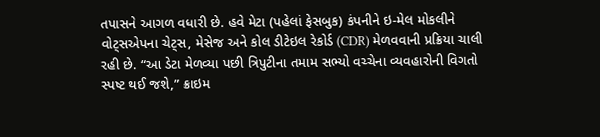તપાસને આગળ વધારી છે. હવે મેટા (પહેલાં ફેસબુક) કંપનીને ઇ-મેલ મોકલીને વોટ્સએપના ચેટ્સ, મેસેજ અને કોલ ડીટેઇલ રેકોર્ડ (CDR) મેળવવાની પ્રક્રિયા ચાલી રહી છે. “આ ડેટા મેળવ્યા પછી ત્રિપુટીના તમામ સભ્યો વચ્ચેના વ્યવહારોની વિગતો સ્પષ્ટ થઈ જશે,” ક્રાઇમ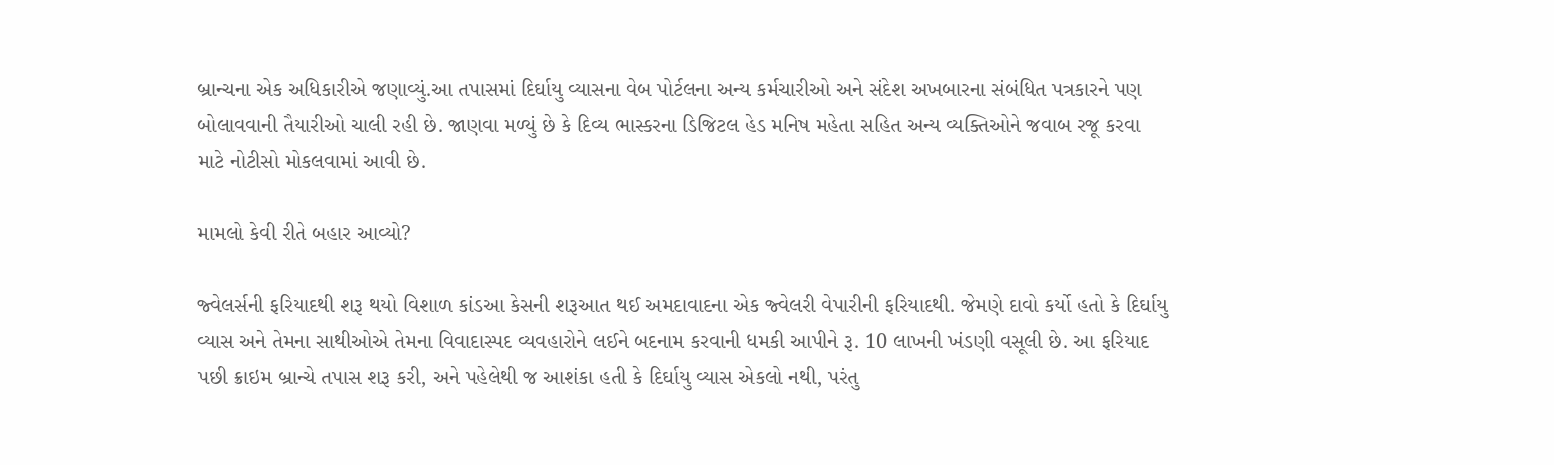બ્રાન્ચના એક અધિકારીએ જણાવ્યું.આ તપાસમાં દિર્ઘાયુ વ્યાસના વેબ પોર્ટલના અન્ય કર્મચારીઓ અને સંદેશ અખબારના સંબંધિત પત્રકારને પણ બોલાવવાની તૈયારીઓ ચાલી રહી છે. જાણવા મળ્યું છે કે દિવ્ય ભાસ્કરના ડિજિટલ હેડ મનિષ મહેતા સહિત અન્ય વ્યક્તિઓને જવાબ રજૂ કરવા માટે નોટીસો મોકલવામાં આવી છે.

મામલો કેવી રીતે બહાર આવ્યો?

જ્વેલર્સની ફરિયાદથી શરૂ થયો વિશાળ કાંડઆ કેસની શરૂઆત થઈ અમદાવાદના એક જ્વેલરી વેપારીની ફરિયાદથી. જેમણે દાવો કર્યો હતો કે દિર્ઘાયુ વ્યાસ અને તેમના સાથીઓએ તેમના વિવાદાસ્પદ વ્યવહારોને લઈને બદનામ કરવાની ધમકી આપીને રૂ. 10 લાખની ખંડણી વસૂલી છે. આ ફરિયાદ પછી ક્રાઇમ બ્રાન્ચે તપાસ શરૂ કરી, અને પહેલેથી જ આશંકા હતી કે દિર્ઘાયુ વ્યાસ એકલો નથી, પરંતુ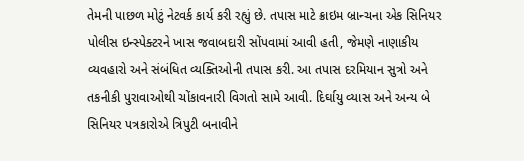તેમની પાછળ મોટું નેટવર્ક કાર્ય કરી રહ્યું છે. તપાસ માટે ક્રાઇમ બ્રાન્ચના એક સિનિયર પોલીસ ઇન્સ્પેક્ટરને ખાસ જવાબદારી સોંપવામાં આવી હતી, જેમણે નાણાકીય વ્યવહારો અને સંબંધિત વ્યક્તિઓની તપાસ કરી. આ તપાસ દરમિયાન સુત્રો અને તકનીકી પુરાવાઓથી ચોંકાવનારી વિગતો સામે આવી. દિર્ઘાયુ વ્યાસ અને અન્ય બે સિનિયર પત્રકારોએ ત્રિપુટી બનાવીને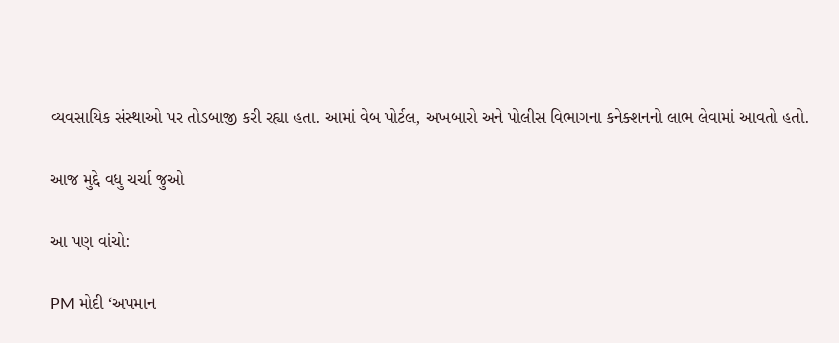વ્યવસાયિક સંસ્થાઓ પર તોડબાજી કરી રહ્યા હતા. આમાં વેબ પોર્ટલ, અખબારો અને પોલીસ વિભાગના કનેક્શનનો લાભ લેવામાં આવતો હતો.

આજ મુદ્દે વધુ ચર્ચા જુઓ

આ પણ વાંચો:

PM મોદી ‘અપમાન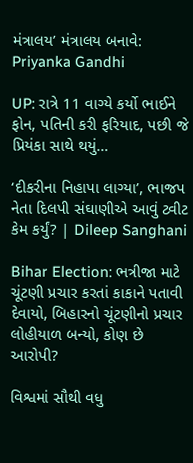મંત્રાલય’ મંત્રાલય બનાવે: Priyanka Gandhi

UP: રાત્રે 11 વાગ્યે કર્યો ભાઈને ફોન, પતિની કરી ફરિયાદ, પછી જે પ્રિયંકા સાથે થયું…

‘દીકરીના નિહાપા લાગ્યા’, ભાજપ નેતા દિલપી સંઘાણીએ આવું ટ્વીટ કેમ કર્યું? | Dileep Sanghani

Bihar Election: ભત્રીજા માટે ચૂંટણી પ્રચાર કરતાં કાકાને પતાવી દેવાયો, બિહારનો ચૂંટણીનો પ્રચાર લોહીયાળ બન્યો, કોણ છે આરોપી?

વિશ્વમાં સૌથી વધુ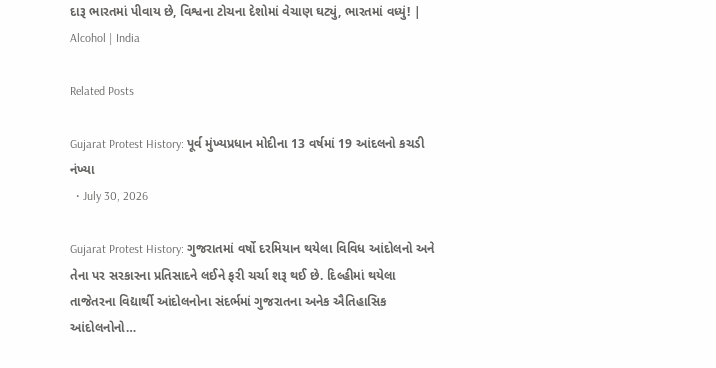દારૂ ભારતમાં પીવાય છે, વિશ્વના ટોચના દેશોમાં વેચાણ ઘટ્યું, ભારતમાં વધ્યું! | Alcohol | India

Related Posts

Gujarat Protest History: પૂર્વ મુંખ્યપ્રધાન મોદીના 13 વર્ષમાં 19 આંદલનો કચડી નંખ્યા
  • July 30, 2026

Gujarat Protest History: ગુજરાતમાં વર્ષો દરમિયાન થયેલા વિવિધ આંદોલનો અને તેના પર સરકારના પ્રતિસાદને લઈને ફરી ચર્ચા શરૂ થઈ છે. દિલ્હીમાં થયેલા તાજેતરના વિદ્યાર્થી આંદોલનોના સંદર્ભમાં ગુજરાતના અનેક ઐતિહાસિક આંદોલનોનો…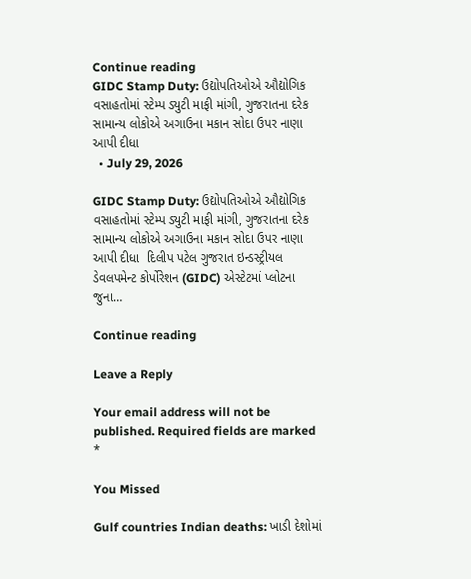Continue reading
GIDC Stamp Duty: ઉદ્યોપતિઓએ ઔદ્યોગિક વસાહતોમાં સ્ટેમ્પ ડ્યુટી માફી માંગી, ગુજરાતના દરેક સામાન્ય લોકોએ અગાઉના મકાન સોદા ઉપર નાણા આપી દીધા
  • July 29, 2026

GIDC Stamp Duty: ઉદ્યોપતિઓએ ઔદ્યોગિક વસાહતોમાં સ્ટેમ્પ ડ્યુટી માફી માંગી, ગુજરાતના દરેક સામાન્ય લોકોએ અગાઉના મકાન સોદા ઉપર નાણા આપી દીધા  દિલીપ પટેલ ગુજરાત ઇન્ડસ્ટ્રીયલ ડેવલપમેન્ટ કોર્પોરેશન (GIDC) એસ્ટેટમાં પ્લોટના જુના…

Continue reading

Leave a Reply

Your email address will not be published. Required fields are marked *

You Missed

Gulf countries Indian deaths: ખાડી દેશોમાં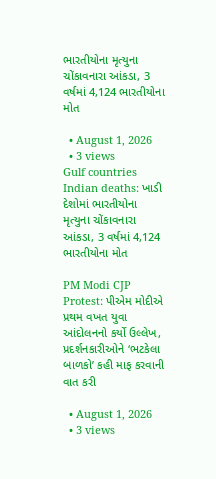ભારતીયોના મૃત્યુના ચોંકાવનારા આંકડા, 3 વર્ષમાં 4,124 ભારતીયોના મોત

  • August 1, 2026
  • 3 views
Gulf countries Indian deaths: ખાડી દેશોમાં ભારતીયોના મૃત્યુના ચોંકાવનારા આંકડા, 3 વર્ષમાં 4,124 ભારતીયોના મોત

PM Modi CJP Protest: પીએમ મોદીએ પ્રથમ વખત યુવા આંદોલનનો કર્યો ઉલ્લેખ, પ્રદર્શનકારીઓને ‘ભટકેલા બાળકો’ કહી માફ કરવાની વાત કરી

  • August 1, 2026
  • 3 views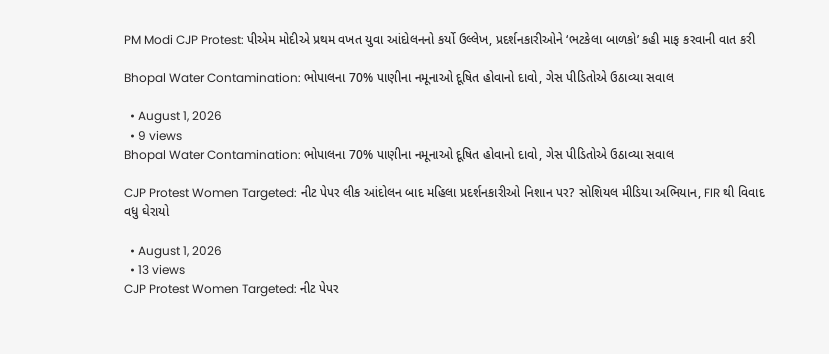PM Modi CJP Protest: પીએમ મોદીએ પ્રથમ વખત યુવા આંદોલનનો કર્યો ઉલ્લેખ, પ્રદર્શનકારીઓને ‘ભટકેલા બાળકો’ કહી માફ કરવાની વાત કરી

Bhopal Water Contamination: ભોપાલના 70% પાણીના નમૂનાઓ દૂષિત હોવાનો દાવો, ગેસ પીડિતોએ ઉઠાવ્યા સવાલ

  • August 1, 2026
  • 9 views
Bhopal Water Contamination: ભોપાલના 70% પાણીના નમૂનાઓ દૂષિત હોવાનો દાવો, ગેસ પીડિતોએ ઉઠાવ્યા સવાલ

CJP Protest Women Targeted: નીટ પેપર લીક આંદોલન બાદ મહિલા પ્રદર્શનકારીઓ નિશાન પર? સોશિયલ મીડિયા અભિયાન, FIR થી વિવાદ વધુ ઘેરાયો

  • August 1, 2026
  • 13 views
CJP Protest Women Targeted: નીટ પેપર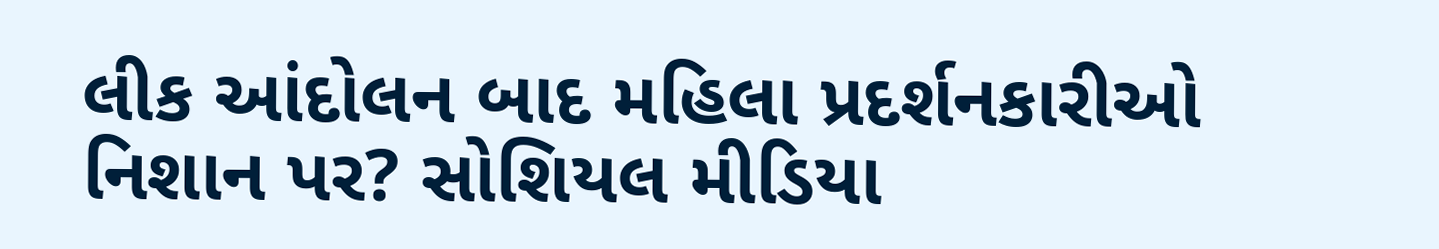લીક આંદોલન બાદ મહિલા પ્રદર્શનકારીઓ નિશાન પર? સોશિયલ મીડિયા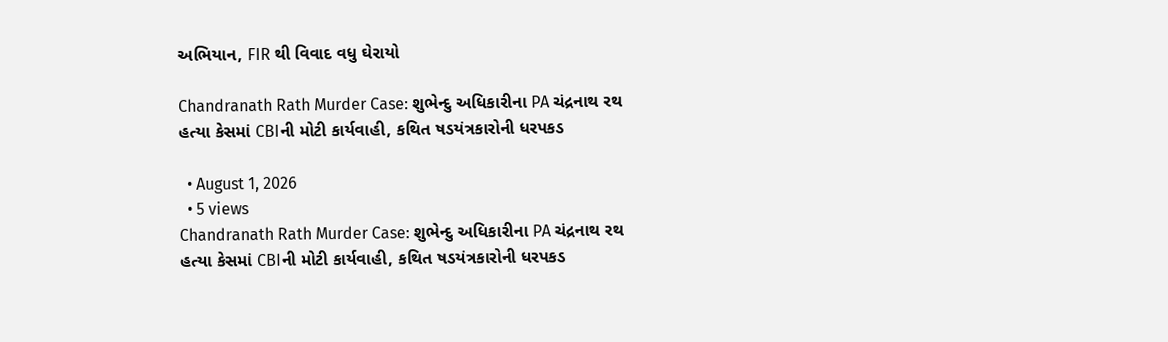અભિયાન, FIR થી વિવાદ વધુ ઘેરાયો

Chandranath Rath Murder Case: શુભેન્દુ અધિકારીના PA ચંદ્રનાથ રથ હત્યા કેસમાં CBIની મોટી કાર્યવાહી, કથિત ષડયંત્રકારોની ધરપકડ

  • August 1, 2026
  • 5 views
Chandranath Rath Murder Case: શુભેન્દુ અધિકારીના PA ચંદ્રનાથ રથ હત્યા કેસમાં CBIની મોટી કાર્યવાહી, કથિત ષડયંત્રકારોની ધરપકડ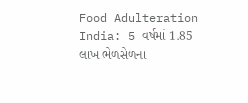Food Adulteration India: 5 વર્ષમાં 1.85 લાખ ભેળસેળના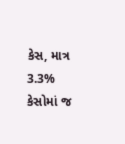કેસ, માત્ર 3.3% કેસોમાં જ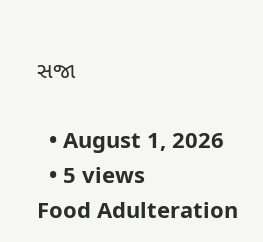સજા

  • August 1, 2026
  • 5 views
Food Adulteration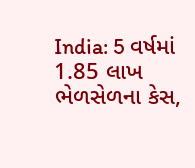India: 5 વર્ષમાં 1.85 લાખ ભેળસેળના કેસ,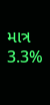માત્ર 3.3%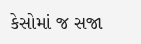કેસોમાં જ સજા